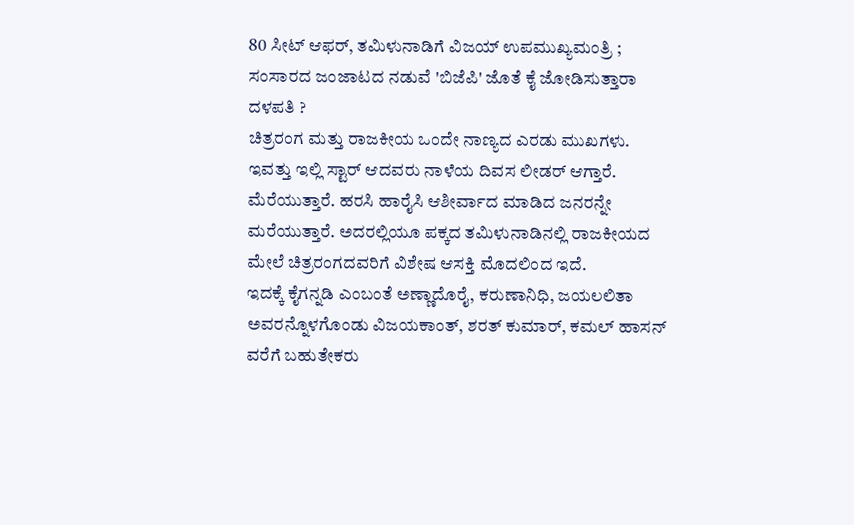80 ಸೀಟ್ ಆಫರ್, ತಮಿಳುನಾಡಿಗೆ ವಿಜಯ್ ಉಪಮುಖ್ಯಮಂತ್ರಿ ; ಸಂಸಾರದ ಜಂಜಾಟದ ನಡುವೆ 'ಬಿಜೆಪಿ' ಜೊತೆ ಕೈ ಜೋಡಿಸುತ್ತಾರಾ ದಳಪತಿ ?
ಚಿತ್ರರಂಗ ಮತ್ತು ರಾಜಕೀಯ ಒಂದೇ ನಾಣ್ಯದ ಎರಡು ಮುಖಗಳು. ಇವತ್ತು ಇಲ್ಲಿ ಸ್ಟಾರ್ ಆದವರು ನಾಳೆಯ ದಿವಸ ಲೀಡರ್ ಆಗ್ತಾರೆ. ಮೆರೆಯುತ್ತಾರೆ. ಹರಸಿ ಹಾರೈಸಿ ಆಶೀರ್ವಾದ ಮಾಡಿದ ಜನರನ್ನೇ ಮರೆಯುತ್ತಾರೆ. ಅದರಲ್ಲಿಯೂ ಪಕ್ಕದ ತಮಿಳುನಾಡಿನಲ್ಲಿ ರಾಜಕೀಯದ ಮೇಲೆ ಚಿತ್ರರಂಗದವರಿಗೆ ವಿಶೇಷ ಆಸಕ್ತಿ ಮೊದಲಿಂದ ಇದೆ.
ಇದಕ್ಕೆ ಕೈಗನ್ನಡಿ ಎಂಬಂತೆ ಅಣ್ಣಾದೊರೈ, ಕರುಣಾನಿಧಿ, ಜಯಲಲಿತಾ ಅವರನ್ನೊಳಗೊಂಡು ವಿಜಯಕಾಂತ್, ಶರತ್ ಕುಮಾರ್, ಕಮಲ್ ಹಾಸನ್ ವರೆಗೆ ಬಹುತೇಕರು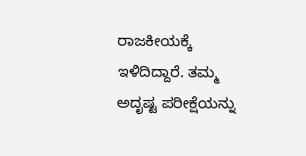ರಾಜಕೀಯಕ್ಕೆ ಇಳಿದಿದ್ದಾರೆ. ತಮ್ಮ ಅದೃಷ್ಟ ಪರೀಕ್ಷೆಯನ್ನು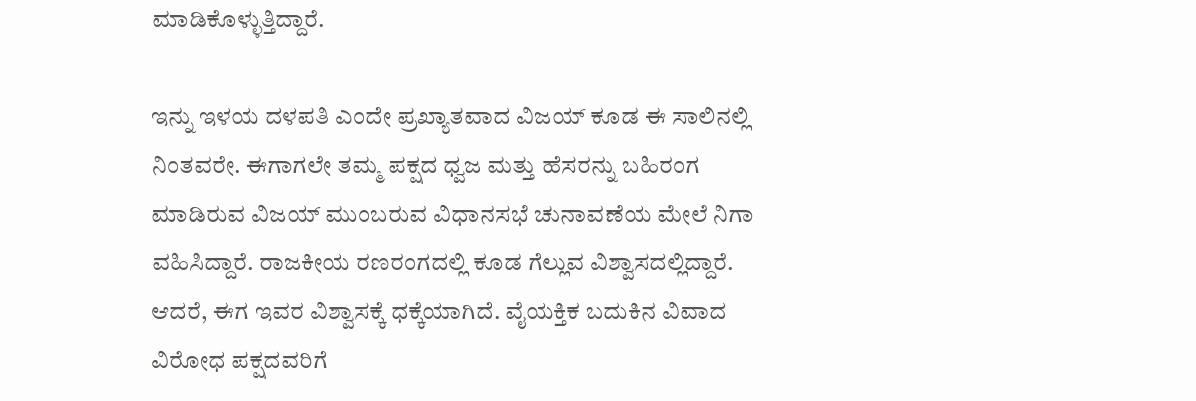ಮಾಡಿಕೊಳ್ಳುತ್ತಿದ್ದಾರೆ.

ಇನ್ನು ಇಳಯ ದಳಪತಿ ಎಂದೇ ಪ್ರಖ್ಯಾತವಾದ ವಿಜಯ್ ಕೂಡ ಈ ಸಾಲಿನಲ್ಲಿ ನಿಂತವರೇ. ಈಗಾಗಲೇ ತಮ್ಮ ಪಕ್ಷದ ಧ್ವಜ ಮತ್ತು ಹೆಸರನ್ನು ಬಹಿರಂಗ ಮಾಡಿರುವ ವಿಜಯ್ ಮುಂಬರುವ ವಿಧಾನಸಭೆ ಚುನಾವಣೆಯ ಮೇಲೆ ನಿಗಾ ವಹಿಸಿದ್ದಾರೆ. ರಾಜಕೀಯ ರಣರಂಗದಲ್ಲಿ ಕೂಡ ಗೆಲ್ಲುವ ವಿಶ್ವಾಸದಲ್ಲಿದ್ದಾರೆ.
ಆದರೆ, ಈಗ ಇವರ ವಿಶ್ವಾಸಕ್ಕೆ ಧಕ್ಕೆಯಾಗಿದೆ. ವೈಯಕ್ತಿಕ ಬದುಕಿನ ವಿವಾದ ವಿರೋಧ ಪಕ್ಷದವರಿಗೆ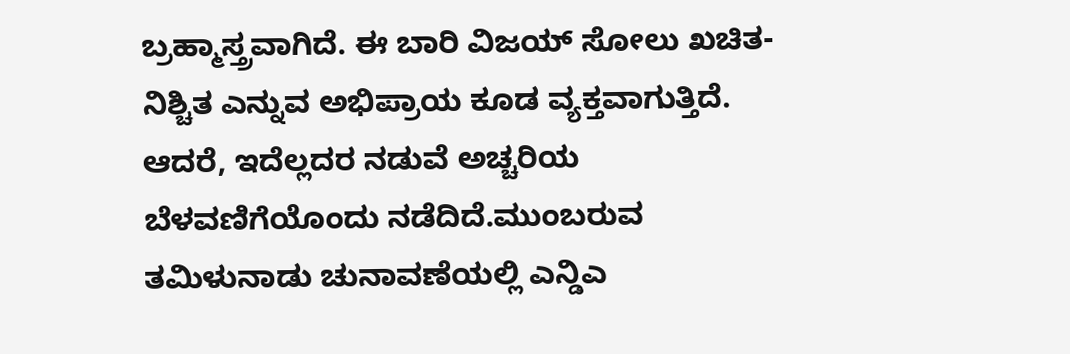ಬ್ರಹ್ಮಾಸ್ತ್ರವಾಗಿದೆ. ಈ ಬಾರಿ ವಿಜಯ್ ಸೋಲು ಖಚಿತ-ನಿಶ್ಚಿತ ಎನ್ನುವ ಅಭಿಪ್ರಾಯ ಕೂಡ ವ್ಯಕ್ತವಾಗುತ್ತಿದೆ. ಆದರೆ, ಇದೆಲ್ಲದರ ನಡುವೆ ಅಚ್ಚರಿಯ ಬೆಳವಣಿಗೆಯೊಂದು ನಡೆದಿದೆ.ಮುಂಬರುವ ತಮಿಳುನಾಡು ಚುನಾವಣೆಯಲ್ಲಿ ಎನ್ಡಿಎ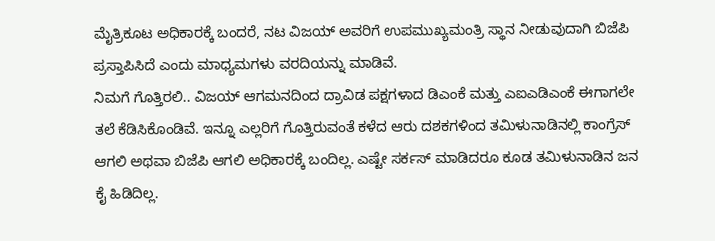ಮೈತ್ರಿಕೂಟ ಅಧಿಕಾರಕ್ಕೆ ಬಂದರೆ, ನಟ ವಿಜಯ್ ಅವರಿಗೆ ಉಪಮುಖ್ಯಮಂತ್ರಿ ಸ್ಥಾನ ನೀಡುವುದಾಗಿ ಬಿಜೆಪಿ ಪ್ರಸ್ತಾಪಿಸಿದೆ ಎಂದು ಮಾಧ್ಯಮಗಳು ವರದಿಯನ್ನು ಮಾಡಿವೆ.
ನಿಮಗೆ ಗೊತ್ತಿರಲಿ.. ವಿಜಯ್ ಆಗಮನದಿಂದ ದ್ರಾವಿಡ ಪಕ್ಷಗಳಾದ ಡಿಎಂಕೆ ಮತ್ತು ಎಐಎಡಿಎಂಕೆ ಈಗಾಗಲೇ ತಲೆ ಕೆಡಿಸಿಕೊಂಡಿವೆ. ಇನ್ನೂ ಎಲ್ಲರಿಗೆ ಗೊತ್ತಿರುವಂತೆ ಕಳೆದ ಆರು ದಶಕಗಳಿಂದ ತಮಿಳುನಾಡಿನಲ್ಲಿ ಕಾಂಗ್ರೆಸ್ ಆಗಲಿ ಅಥವಾ ಬಿಜೆಪಿ ಆಗಲಿ ಅಧಿಕಾರಕ್ಕೆ ಬಂದಿಲ್ಲ. ಎಷ್ಟೇ ಸರ್ಕಸ್ ಮಾಡಿದರೂ ಕೂಡ ತಮಿಳುನಾಡಿನ ಜನ ಕೈ ಹಿಡಿದಿಲ್ಲ.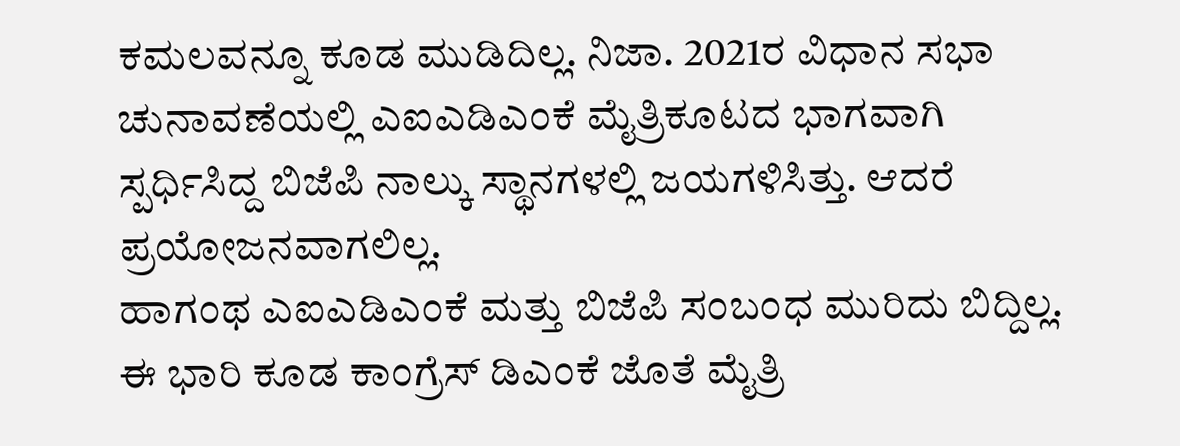ಕಮಲವನ್ನೂ ಕೂಡ ಮುಡಿದಿಲ್ಲ. ನಿಜಾ. 2021ರ ವಿಧಾನ ಸಭಾ ಚುನಾವಣೆಯಲ್ಲಿ ಎಐಎಡಿಎಂಕೆ ಮೈತ್ರಿಕೂಟದ ಭಾಗವಾಗಿ ಸ್ಪರ್ಧಿಸಿದ್ದ ಬಿಜೆಪಿ ನಾಲ್ಕು ಸ್ಥಾನಗಳಲ್ಲಿ ಜಯಗಳಿಸಿತ್ತು. ಆದರೆ ಪ್ರಯೋಜನವಾಗಲಿಲ್ಲ.
ಹಾಗಂಥ ಎಐಎಡಿಎಂಕೆ ಮತ್ತು ಬಿಜೆಪಿ ಸಂಬಂಧ ಮುರಿದು ಬಿದ್ದಿಲ್ಲ. ಈ ಭಾರಿ ಕೂಡ ಕಾಂಗ್ರೆಸ್ ಡಿಎಂಕೆ ಜೊತೆ ಮೈತ್ರಿ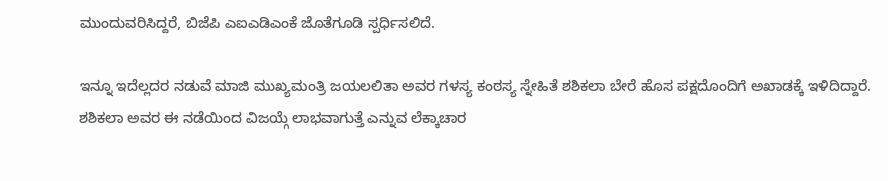ಮುಂದುವರಿಸಿದ್ದರೆ, ಬಿಜೆಪಿ ಎಐಎಡಿಎಂಕೆ ಜೊತೆಗೂಡಿ ಸ್ಪರ್ಧಿಸಲಿದೆ.

ಇನ್ನೂ ಇದೆಲ್ಲದರ ನಡುವೆ ಮಾಜಿ ಮುಖ್ಯಮಂತ್ರಿ ಜಯಲಲಿತಾ ಅವರ ಗಳಸ್ಯ ಕಂಠಸ್ಯ ಸ್ನೇಹಿತೆ ಶಶಿಕಲಾ ಬೇರೆ ಹೊಸ ಪಕ್ಷದೊಂದಿಗೆ ಅಖಾಡಕ್ಕೆ ಇಳಿದಿದ್ದಾರೆ. ಶಶಿಕಲಾ ಅವರ ಈ ನಡೆಯಿಂದ ವಿಜಯ್ಗೆ ಲಾಭವಾಗುತ್ತೆ ಎನ್ನುವ ಲೆಕ್ಕಾಚಾರ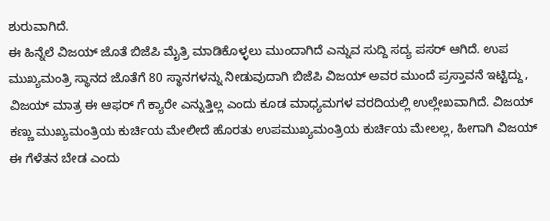ಶುರುವಾಗಿದೆ.
ಈ ಹಿನ್ನೆಲೆ ವಿಜಯ್ ಜೊತೆ ಬಿಜೆಪಿ ಮೈತ್ರಿ ಮಾಡಿಕೊಳ್ಳಲು ಮುಂದಾಗಿದೆ ಎನ್ನುವ ಸುದ್ದಿ ಸದ್ಯ ಪಸರ್ ಆಗಿದೆ. ಉಪ ಮುಖ್ಯಮಂತ್ರಿ ಸ್ಥಾನದ ಜೊತೆಗೆ 80 ಸ್ಥಾನಗಳನ್ನು ನೀಡುವುದಾಗಿ ಬಿಜೆಪಿ ವಿಜಯ್ ಅವರ ಮುಂದೆ ಪ್ರಸ್ತಾವನೆ ಇಟ್ಟಿದ್ದು, ವಿಜಯ್ ಮಾತ್ರ ಈ ಆಫರ್ ಗೆ ಕ್ಯಾರೇ ಎನ್ನುತ್ತಿಲ್ಲ ಎಂದು ಕೂಡ ಮಾಧ್ಯಮಗಳ ವರದಿಯಲ್ಲಿ ಉಲ್ಲೇಖವಾಗಿದೆ. ವಿಜಯ್ ಕಣ್ಣು ಮುಖ್ಯಮಂತ್ರಿಯ ಕುರ್ಚಿಯ ಮೇಲೀದೆ ಹೊರತು ಉಪಮುಖ್ಯಮಂತ್ರಿಯ ಕುರ್ಚಿಯ ಮೇಲಲ್ಲ, ಹೀಗಾಗಿ ವಿಜಯ್ ಈ ಗೆಳೆತನ ಬೇಡ ಎಂದು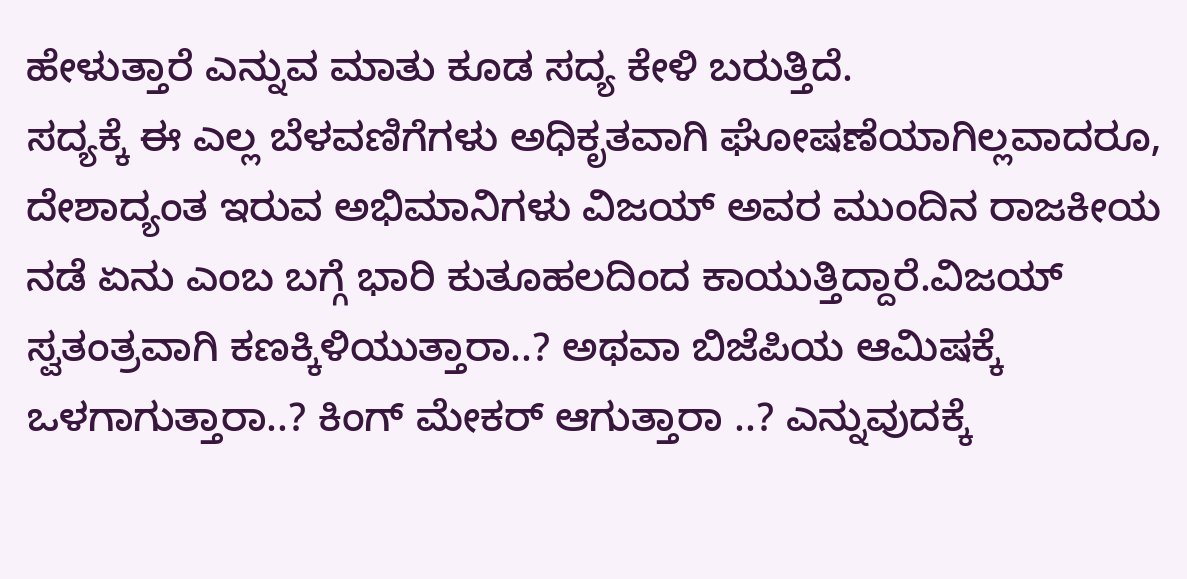ಹೇಳುತ್ತಾರೆ ಎನ್ನುವ ಮಾತು ಕೂಡ ಸದ್ಯ ಕೇಳಿ ಬರುತ್ತಿದೆ.
ಸದ್ಯಕ್ಕೆ ಈ ಎಲ್ಲ ಬೆಳವಣಿಗೆಗಳು ಅಧಿಕೃತವಾಗಿ ಘೋಷಣೆಯಾಗಿಲ್ಲವಾದರೂ, ದೇಶಾದ್ಯಂತ ಇರುವ ಅಭಿಮಾನಿಗಳು ವಿಜಯ್ ಅವರ ಮುಂದಿನ ರಾಜಕೀಯ ನಡೆ ಏನು ಎಂಬ ಬಗ್ಗೆ ಭಾರಿ ಕುತೂಹಲದಿಂದ ಕಾಯುತ್ತಿದ್ದಾರೆ.ವಿಜಯ್ ಸ್ವತಂತ್ರವಾಗಿ ಕಣಕ್ಕಿಳಿಯುತ್ತಾರಾ..? ಅಥವಾ ಬಿಜೆಪಿಯ ಆಮಿಷಕ್ಕೆ ಒಳಗಾಗುತ್ತಾರಾ..? ಕಿಂಗ್ ಮೇಕರ್ ಆಗುತ್ತಾರಾ ..? ಎನ್ನುವುದಕ್ಕೆ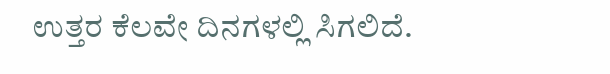ಉತ್ತರ ಕೆಲವೇ ದಿನಗಳಲ್ಲಿ ಸಿಗಲಿದೆ.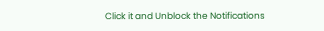Click it and Unblock the Notifications